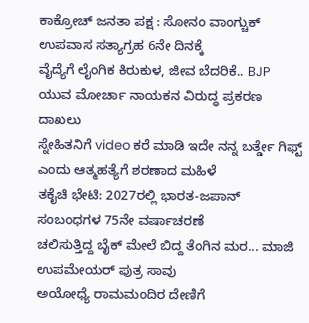ಕಾಕ್ರೋಚ್ ಜನತಾ ಪಕ್ಷ : ಸೋನಂ ವಾಂಗ್ಚುಕ್ ಉಪವಾಸ ಸತ್ಯಾಗ್ರಹ 6ನೇ ದಿನಕ್ಕೆ
ವೈದ್ಯೆಗೆ ಲೈಂಗಿಕ ಕಿರುಕುಳ, ಜೀವ ಬೆದರಿಕೆ.. BJP ಯುವ ಮೋರ್ಚಾ ನಾಯಕನ ವಿರುದ್ಧ ಪ್ರಕರಣ ದಾಖಲು
ಸ್ನೇಹಿತನಿಗೆ video ಕರೆ ಮಾಡಿ ಇದೇ ನನ್ನ ಬರ್ತ್ಡೇ ಗಿಫ್ಟ್ ಎಂದು ಆತ್ಮಹತ್ಯೆಗೆ ಶರಣಾದ ಮಹಿಳೆ
ತಕೈಚಿ ಭೇಟಿ: 2027ರಲ್ಲಿ ಭಾರತ-ಜಪಾನ್ ಸಂಬಂಧಗಳ 75ನೇ ವರ್ಷಾಚರಣೆ
ಚಲಿಸುತ್ತಿದ್ದ ಬೈಕ್ ಮೇಲೆ ಬಿದ್ದ ತೆಂಗಿನ ಮರ... ಮಾಜಿ ಉಪಮೇಯರ್ ಪುತ್ರ ಸಾವು
ಅಯೋಧ್ಯೆ ರಾಮಮಂದಿರ ದೇಣಿಗೆ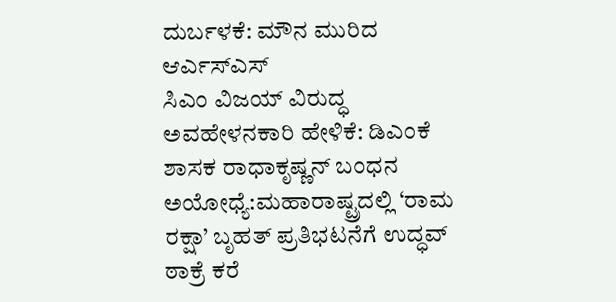ದುರ್ಬಳಕೆ: ಮೌನ ಮುರಿದ ಆರ್ಎಸ್ಎಸ್
ಸಿಎಂ ವಿಜಯ್ ವಿರುದ್ಧ ಅವಹೇಳನಕಾರಿ ಹೇಳಿಕೆ: ಡಿಎಂಕೆ ಶಾಸಕ ರಾಧಾಕೃಷ್ಣನ್ ಬಂಧನ
ಅಯೋಧ್ಯೆ:ಮಹಾರಾಷ್ಟ್ರದಲ್ಲಿ ‘ರಾಮ ರಕ್ಷಾ’ ಬೃಹತ್ ಪ್ರತಿಭಟನೆಗೆ ಉದ್ಧವ್ ಠಾಕ್ರೆ ಕರೆ